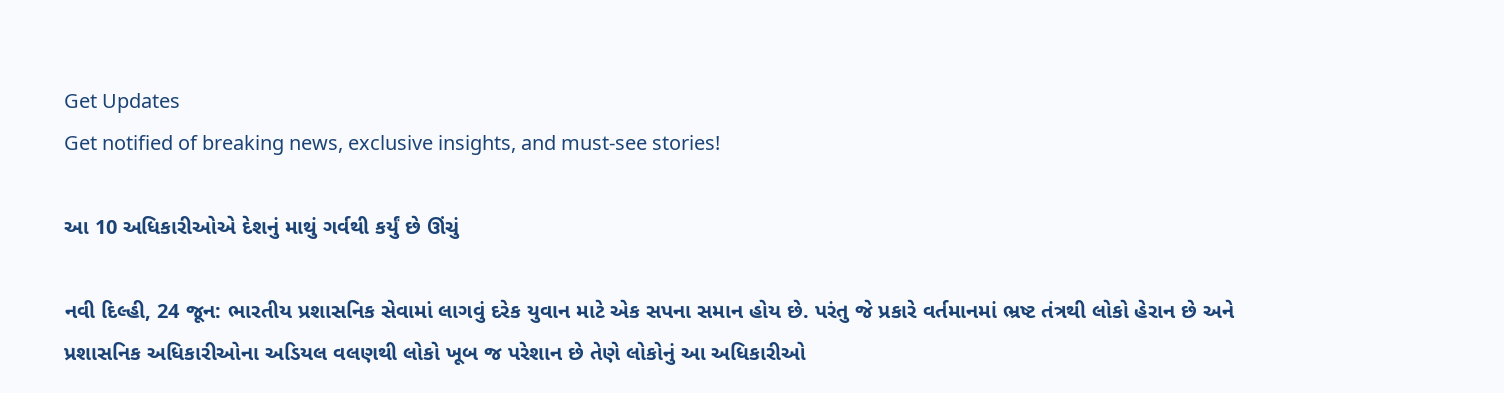Get Updates
Get notified of breaking news, exclusive insights, and must-see stories!

આ 10 અધિકારીઓએ દેશનું માથું ગર્વથી કર્યું છે ઊંચું

નવી દિલ્હી, 24 જૂન: ભારતીય પ્રશાસનિક સેવામાં લાગવું દરેક યુવાન માટે એક સપના સમાન હોય છે. પરંતુ જે પ્રકારે વર્તમાનમાં ભ્રષ્ટ તંત્રથી લોકો હેરાન છે અને પ્રશાસનિક અધિકારીઓના અડિયલ વલણથી લોકો ખૂબ જ પરેશાન છે તેણે લોકોનું આ અધિકારીઓ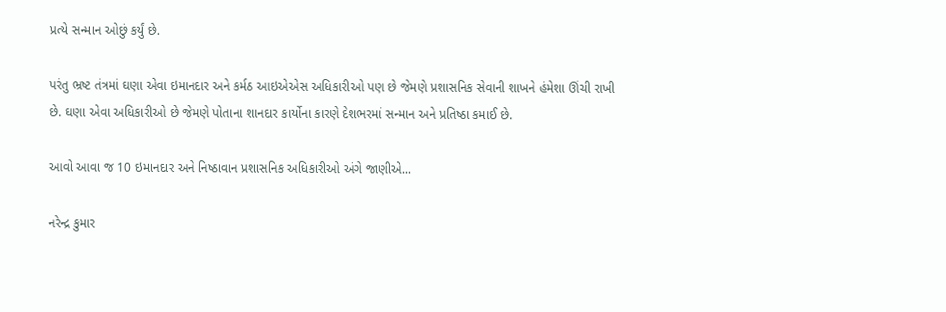પ્રત્યે સન્માન ઓછું કર્યું છે.

પરંતુ ભ્રષ્ટ તંત્રમાં ઘણા એવા ઇમાનદાર અને કર્મઠ આઇએએસ અધિકારીઓ પણ છે જેમણે પ્રશાસનિક સેવાની શાખને હંમેશા ઊંચી રાખી છે. ઘણા એવા અધિકારીઓ છે જેમણે પોતાના શાનદાર કાર્યોના કારણે દેશભરમાં સન્માન અને પ્રતિષ્ઠા કમાઈ છે.

આવો આવા જ 10 ઇમાનદાર અને નિષ્ઠાવાન પ્રશાસનિક અધિકારીઓ અંગે જાણીએ...

નરેન્દ્ર કુમાર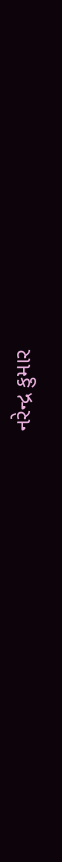નરેન્દ્ર કુમાર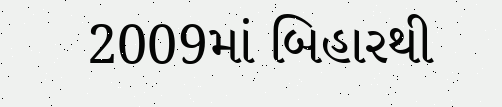2009માં બિહારથી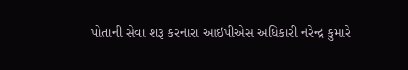પોતાની સેવા શરૂ કરનારા આઇપીએસ અધિકારી નરેન્દ્ર કુમારે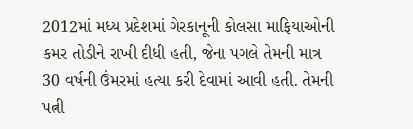2012માં મધ્ય પ્રદેશમાં ગેરકાનૂની કોલસા માફિયાઓની કમર તોડીને રાખી દીધી હતી, જેના પગલે તેમની માત્ર 30 વર્ષની ઉંમરમાં હત્યા કરી દેવામાં આવી હતી. તેમની પત્ની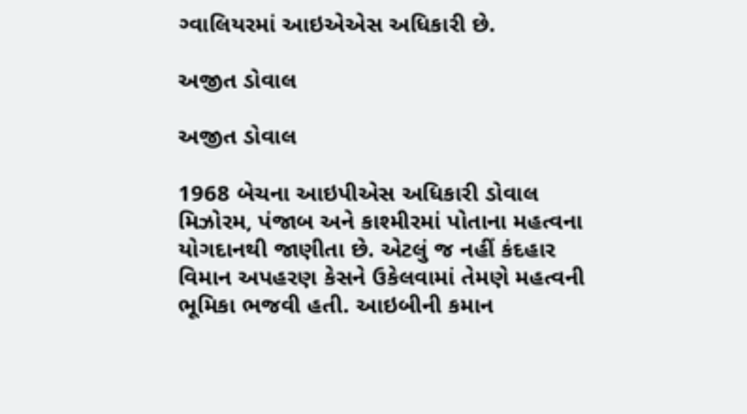ગ્વાલિયરમાં આઇએએસ અધિકારી છે.

અજીત ડોવાલ

અજીત ડોવાલ

1968 બેચના આઇપીએસ અધિકારી ડોવાલ મિઝોરમ, પંજાબ અને કાશ્મીરમાં પોતાના મહત્વના યોગદાનથી જાણીતા છે. એટલું જ નહીં કંદહાર વિમાન અપહરણ કેસને ઉકેલવામાં તેમણે મહત્વની ભૂમિકા ભજવી હતી. આઇબીની કમાન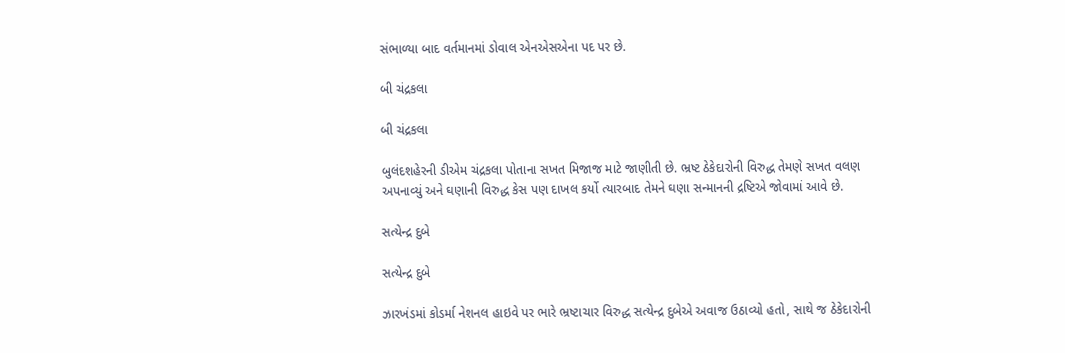સંભાળ્યા બાદ વર્તમાનમાં ડોવાલ એનએસએના પદ પર છે.

બી ચંદ્રકલા

બી ચંદ્રકલા

બુલંદશહેરની ડીએમ ચંદ્રકલા પોતાના સખત મિજાજ માટે જાણીતી છે. ભ્રષ્ટ ઠેકેદારોની વિરુદ્ધ તેમણે સખત વલણ અપનાવ્યું અને ઘણાની વિરુદ્ધ કેસ પણ દાખલ કર્યો ત્યારબાદ તેમને ઘણા સન્માનની દ્રષ્ટિએ જોવામાં આવે છે.

સત્યેન્દ્ર દુબે

સત્યેન્દ્ર દુબે

ઝારખંડમાં કોડર્મા નેશનલ હાઇવે પર ભારે ભ્રષ્ટાચાર વિરુદ્ધ સત્યેન્દ્ર દુબેએ અવાજ ઉઠાવ્યો હતો, સાથે જ ઠેકેદારોની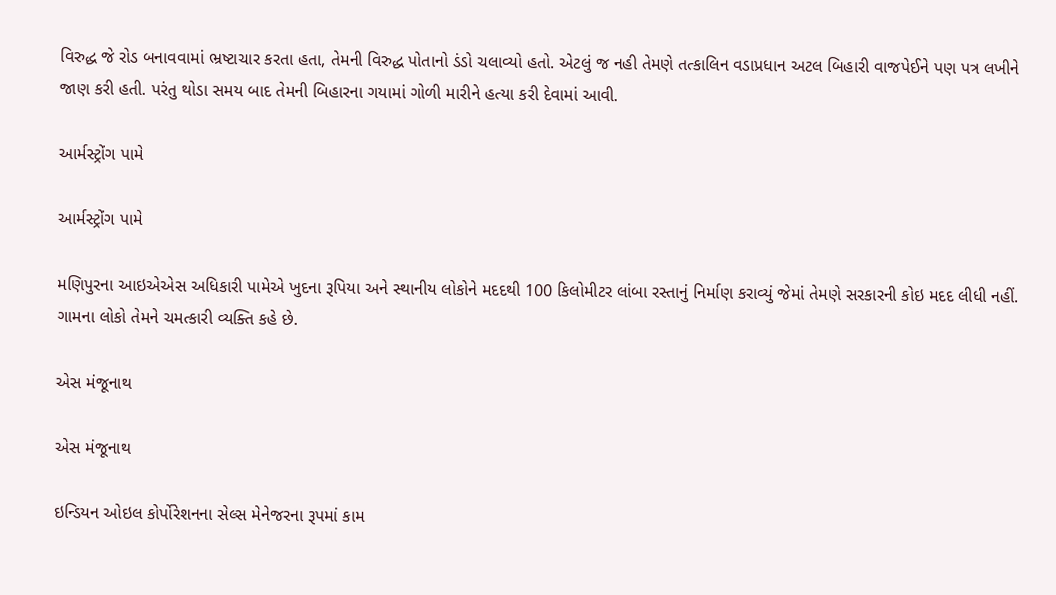વિરુદ્ધ જે રોડ બનાવવામાં ભ્રષ્ટાચાર કરતા હતા, તેમની વિરુદ્ધ પોતાનો ડંડો ચલાવ્યો હતો. એટલું જ નહી તેમણે તત્કાલિન વડાપ્રધાન અટલ બિહારી વાજપેઈને પણ પત્ર લખીને જાણ કરી હતી. પરંતુ થોડા સમય બાદ તેમની બિહારના ગયામાં ગોળી મારીને હત્યા કરી દેવામાં આવી.

આર્મસ્ટ્રોંગ પામે

આર્મસ્ટ્રોંગ પામે

મણિપુરના આઇએએસ અધિકારી પામેએ ખુદના રૂપિયા અને સ્થાનીય લોકોને મદદથી 100 કિલોમીટર લાંબા રસ્તાનું નિર્માણ કરાવ્યું જેમાં તેમણે સરકારની કોઇ મદદ લીધી નહીં. ગામના લોકો તેમને ચમત્કારી વ્યક્તિ કહે છે.

એસ મંજૂનાથ

એસ મંજૂનાથ

ઇન્ડિયન ઓઇલ કોર્પોરેશનના સેલ્સ મેનેજરના રૂપમાં કામ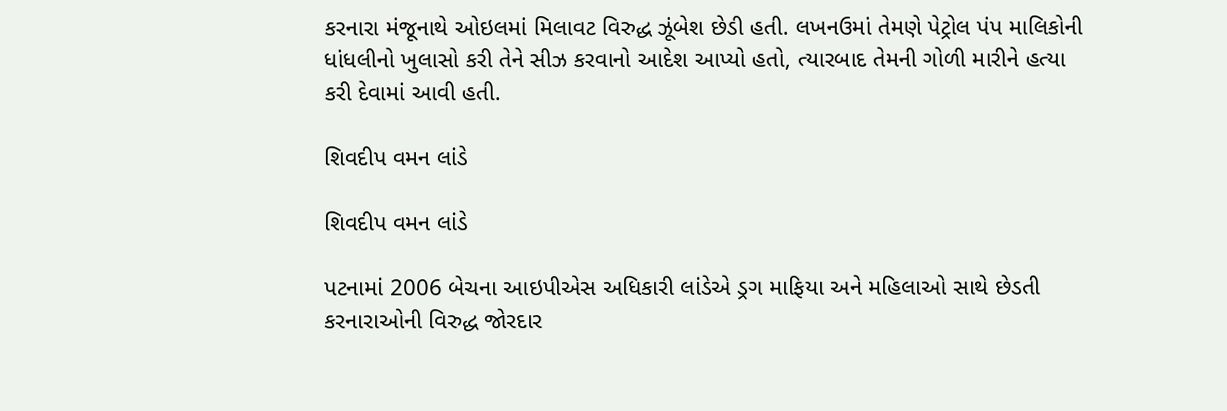કરનારા મંજૂનાથે ઓઇલમાં મિલાવટ વિરુદ્ધ ઝૂંબેશ છેડી હતી. લખનઉમાં તેમણે પેટ્રોલ પંપ માલિકોની ધાંધલીનો ખુલાસો કરી તેને સીઝ કરવાનો આદેશ આપ્યો હતો, ત્યારબાદ તેમની ગોળી મારીને હત્યા કરી દેવામાં આવી હતી.

શિવદીપ વમન લાંડે

શિવદીપ વમન લાંડે

પટનામાં 2006 બેચના આઇપીએસ અધિકારી લાંડેએ ડ્રગ માફિયા અને મહિલાઓ સાથે છેડતી કરનારાઓની વિરુદ્ધ જોરદાર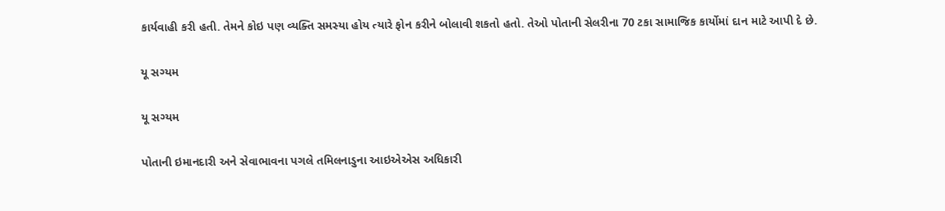કાર્યવાહી કરી હતી. તેમને કોઇ પણ વ્યક્તિ સમસ્યા હોય ત્યારે ફોન કરીને બોલાવી શકતો હતો. તેઓ પોતાની સેલરીના 70 ટકા સામાજિક કાર્યોમાં દાન માટે આપી દે છે.

યૂ સગ્યમ

યૂ સગ્યમ

પોતાની ઇમાનદારી અને સેવાભાવના પગલે તમિલનાડુના આઇએએસ અધિકારી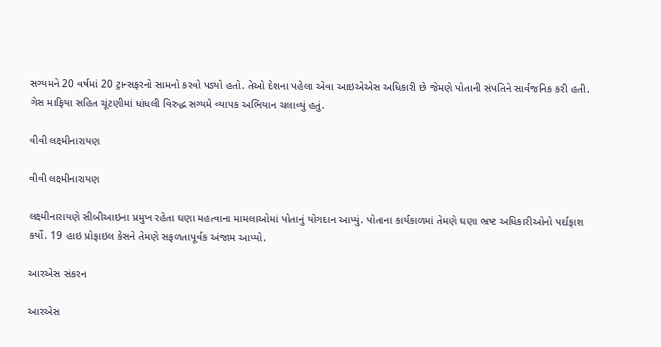સગ્યમને 20 વર્ષમાં 20 ટ્રાન્સફરનો સામનો કરવો પડ્યો હતો. તેઓ દેશના પહેલા એવા આઇએએસ અધિકારી છે જેમણે પોતાની સંપતિને સાર્વજનિક કરી હતી. ગેસ માફિયા સહિત ચૂંટણીમાં ધાંધલી વિરુદ્ધ સગ્યમે વ્યાપક અભિયાન ચલાવ્યું હતું.

વીવી લક્ષ્મીનારાયણ

વીવી લક્ષ્મીનારાયણ

લક્ષ્મીનારાયણે સીબીઆઇના પ્રમુખ રહેતા ઘણા મહત્વાના મામલાઓમાં પોતાનું યોગદાન આપ્યું. પોતાના કાર્યકાળમાં તેમણે ઘણા ભ્રષ્ટ અધિકારીઓનો પર્દાફાશ કર્યો. 19 હાઇ પ્રોફાઇલ કેસને તેમણે સફળતાપૂર્વક અંજામ આપ્યો.

આરએસ સંકરન

આરએસ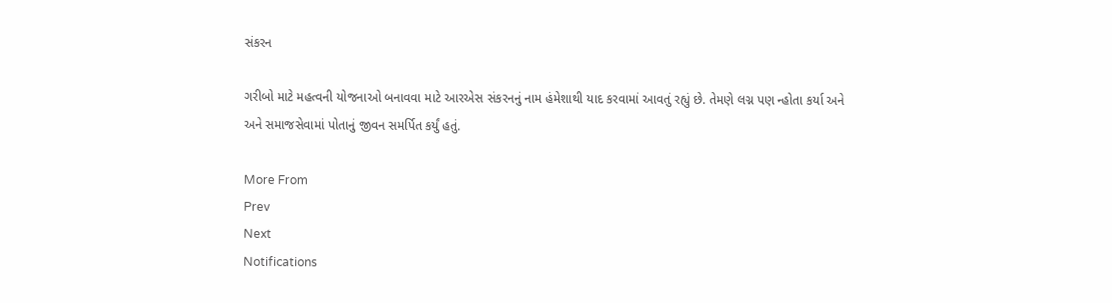સંકરન

ગરીબો માટે મહત્વની યોજનાઓ બનાવવા માટે આરએસ સંકરનનું નામ હંમેશાથી યાદ કરવામાં આવતું રહ્યું છે. તેમણે લગ્ન પણ ન્હોતા કર્યા અને અને સમાજસેવામાં પોતાનું જીવન સમર્પિત કર્યું હતું.

More From
Prev
Next
Notifications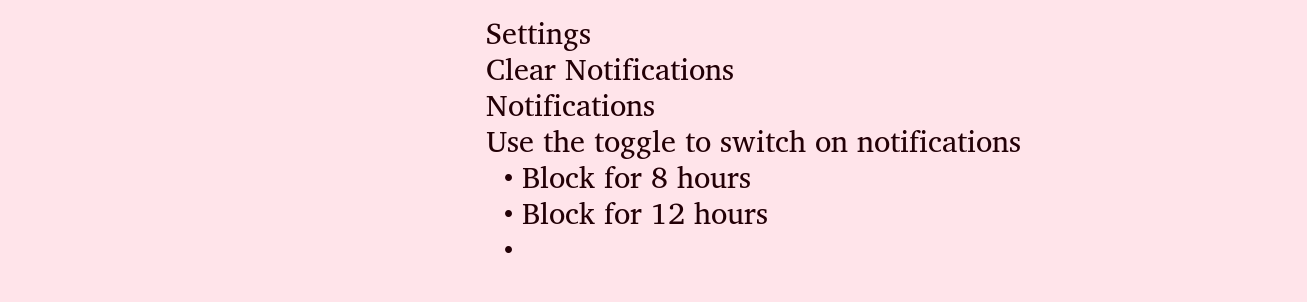Settings
Clear Notifications
Notifications
Use the toggle to switch on notifications
  • Block for 8 hours
  • Block for 12 hours
  •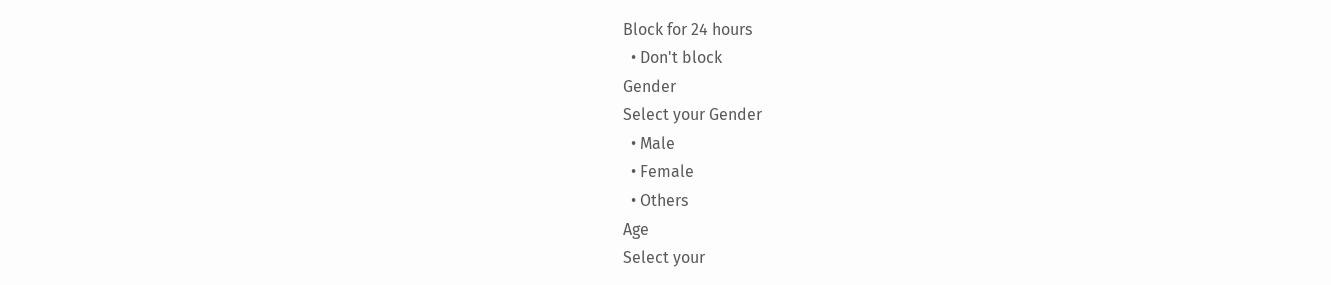Block for 24 hours
  • Don't block
Gender
Select your Gender
  • Male
  • Female
  • Others
Age
Select your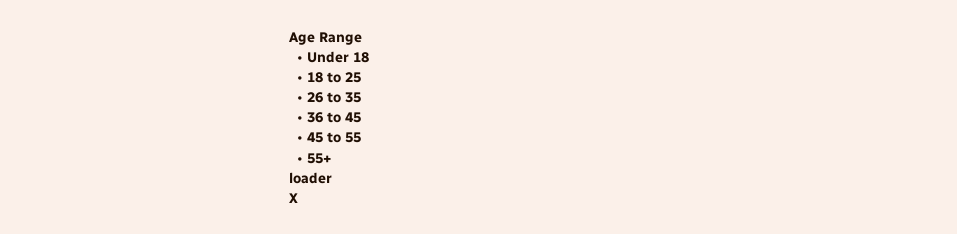Age Range
  • Under 18
  • 18 to 25
  • 26 to 35
  • 36 to 45
  • 45 to 55
  • 55+
loader
X